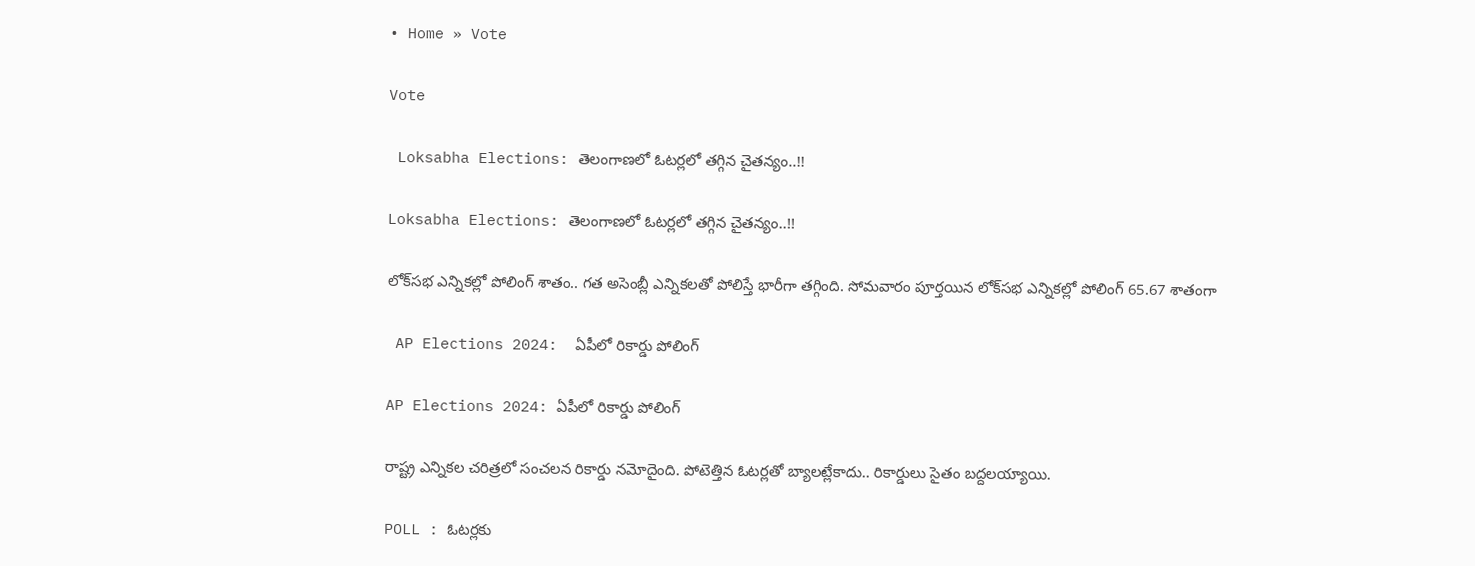• Home » Vote

Vote

 Loksabha Elections: తెలంగాణలో ఓటర్లలో తగ్గిన చైతన్యం..!!

Loksabha Elections: తెలంగాణలో ఓటర్లలో తగ్గిన చైతన్యం..!!

లోక్‌సభ ఎన్నికల్లో పోలింగ్‌ శాతం.. గత అసెంబ్లీ ఎన్నికలతో పోలిస్తే భారీగా తగ్గింది. సోమవారం పూర్తయిన లోక్‌సభ ఎన్నికల్లో పోలింగ్‌ 65.67 శాతంగా

 AP Elections 2024:  ఏపీలో రికార్డు పోలింగ్

AP Elections 2024: ఏపీలో రికార్డు పోలింగ్

రాష్ట్ర ఎన్నికల చరిత్రలో సంచలన రికార్డు నమోదైంది. పోటెత్తిన ఓటర్లతో బ్యాలట్లేకాదు.. రికార్డులు సైతం బద్దలయ్యాయి.

POLL : ఓటర్లకు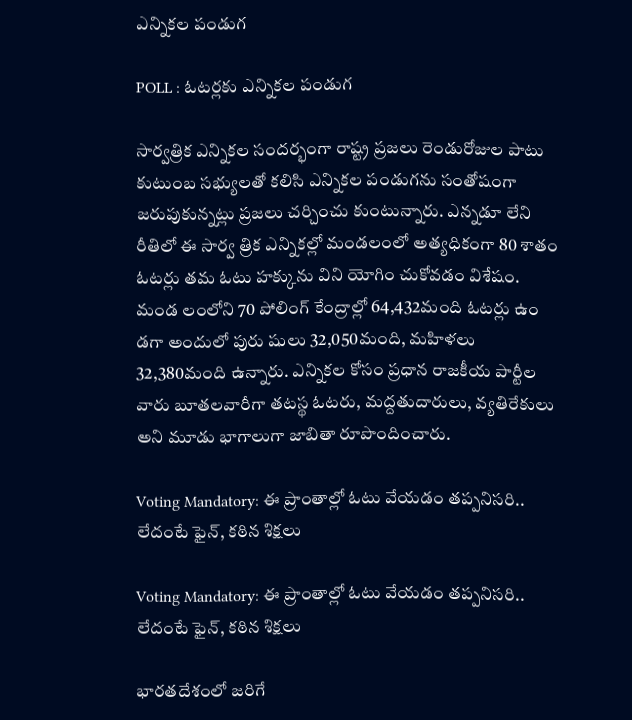ఎన్నికల పండుగ

POLL : ఓటర్లకు ఎన్నికల పండుగ

సార్వత్రిక ఎన్నికల సందర్భంగా రాష్ట్ర ప్రజలు రెండురోజుల పాటు కుటుంబ సభ్యులతో కలిసి ఎన్నికల పండుగను సంతోషంగా జరుపుకున్నట్లు ప్రజలు చర్చించు కుంటున్నారు. ఎన్నడూ లేని రీతిలో ఈ సార్వ త్రిక ఎన్నికల్లో మండలంలో అత్యధికంగా 80 శాతం ఓటర్లు తమ ఓటు హక్కును విని యోగిం చుకోవడం విశేషం. మండ లంలోని 70 పోలింగ్‌ కేంద్రాల్లో 64,432మంది ఓటర్లు ఉం డగా అందులో పురు షులు 32,050మంది, మహిళలు 32,380మంది ఉన్నారు. ఎన్నికల కోసం ప్రధాన రాజకీయ పార్టీల వారు బూతలవారీగా తటస్థ ఓటరు, మద్దతుదారులు, వ్యతిరేకులు అని మూడు భాగాలుగా జాబితా రూపొందించారు.

Voting Mandatory: ఈ ప్రాంతాల్లో ఓటు వేయడం తప్పనిసరి.. లేదంటే ఫైన్, కఠిన శిక్షలు

Voting Mandatory: ఈ ప్రాంతాల్లో ఓటు వేయడం తప్పనిసరి.. లేదంటే ఫైన్, కఠిన శిక్షలు

భారతదేశంలో జరిగే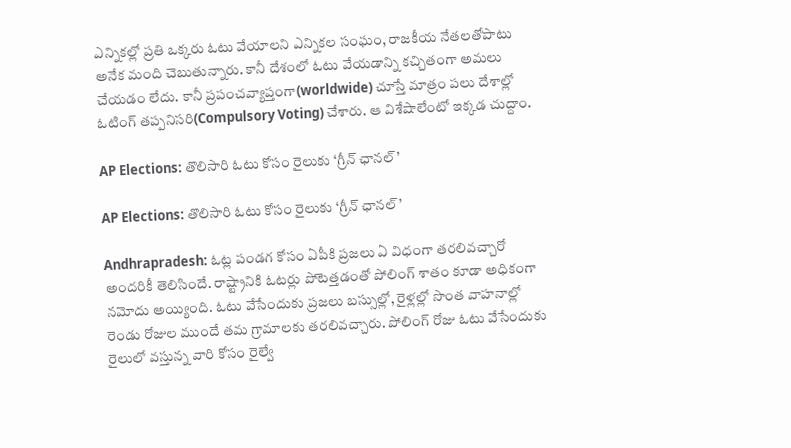ఎన్నికల్లో ప్రతి ఒక్కరు ఓటు వేయాలని ఎన్నికల సంఘం, రాజకీయ నేతలతోపాటు అనేక మంది చెబుతున్నారు. కానీ దేశంలో ఓటు వేయడాన్ని కచ్చితంగా అమలు చేయడం లేదు. కానీ ప్రపంచవ్యాప్తంగా(worldwide) చూస్తే మాత్రం పలు దేశాల్లో ఓటింగ్ తప్పనిసరి(Compulsory Voting) చేశారు. ఆ విశేషాలేంటో ఇక్కడ చుద్దాం.

AP Elections: తొలిసారి ఓటు కోసం రైలుకు ‘గ్రీన్ ఛానల్’

AP Elections: తొలిసారి ఓటు కోసం రైలుకు ‘గ్రీన్ ఛానల్’

Andhrapradesh: ఓట్ల పండగ కోసం ఏపీకి ప్రజలు ఏ విధంగా తరలివచ్చారో అందరికీ తెలిసిందే. రాష్ట్రానికి ఓటర్లు పోటెత్తడంతో పోలింగ్ శాతం కూడా అధికంగా నమోదు అయ్యింది. ఓటు వేసేందుకు ప్రజలు బస్సుల్లో, రైళ్లల్లో సొంత వాహనాల్లో రెండు రోజుల ముందే తమ గ్రామాలకు తరలివచ్చారు. పోలింగ్‌ రోజు ఓటు వేసేందుకు రైలులో వస్తున్న వారి కోసం రైల్వే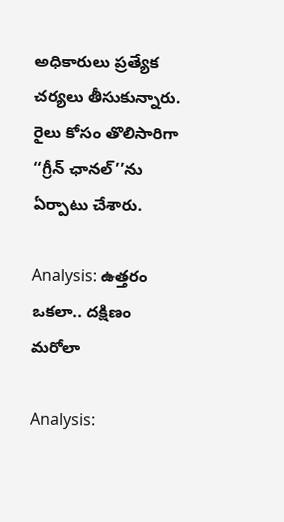అధికారులు ప్రత్యేక చర్యలు తీసుకున్నారు. రైలు కోసం తొలిసారిగా ‘‘గ్రీన్‌ ఛానల్‌’’ను ఏర్పాటు చేశారు.

Analysis: ఉత్తరం ఒకలా.. దక్షిణం మరోలా

Analysis: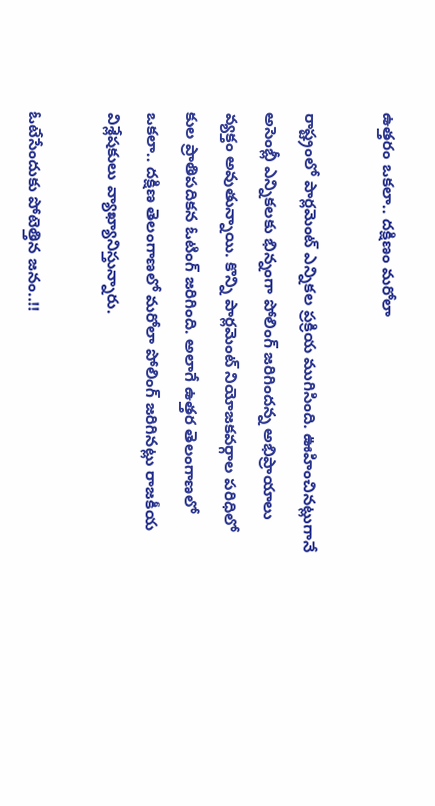ఉత్తరం ఒకలా.. దక్షిణం మరోలా

రాష్ట్రంలో పార్లమెంట్‌ ఎన్నికల ప్రక్రియ ముగిసింది. ఊహించినట్లుగానే అసెంబ్లీ ఎన్నికలకు భిన్నంగా పోలింగ్‌ జరిగిందన్న అభిప్రాయాలు వ్యక్తం అవుతున్నాయి. కొన్ని పార్లమెంట్‌ నియోజకవర్గాల పరిధిలో కుల ప్రాతిపదికన ఓటింగ్‌ జరిగింది. అలాగే ఉత్తర తెలంగాణలో ఒకలా.. దక్షిణ తెలంగాణలో మరోలా పోలింగ్‌ జరిగినట్లు రాజకీయ విశ్లేషకులు వ్యాఖ్యానిస్తున్నారు.

ఓటేసేందుకు పోటెత్తిన జనం..!!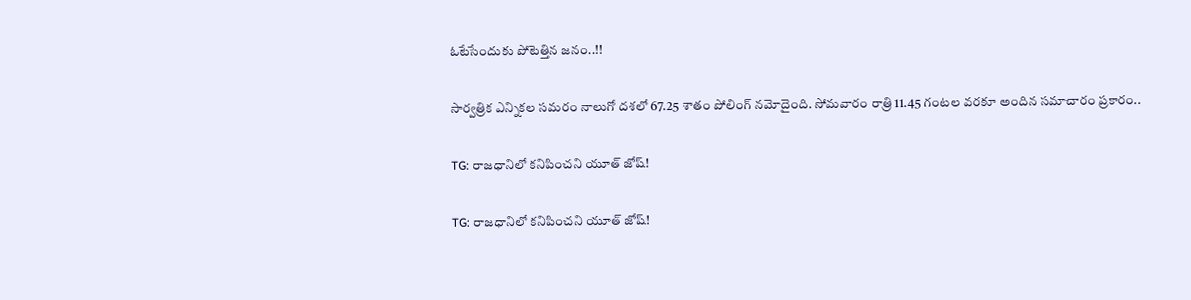ఓటేసేందుకు పోటెత్తిన జనం..!!

సార్వత్రిక ఎన్నికల సమరం నాలుగో దశలో 67.25 శాతం పోలింగ్‌ నమోదైంది. సోమవారం రాత్రి 11.45 గంటల వరకూ అందిన సమాచారం ప్రకారం..

TG: రాజధానిలో కనిపించని యూత్‌ జోష్‌!

TG: రాజధానిలో కనిపించని యూత్‌ జోష్‌!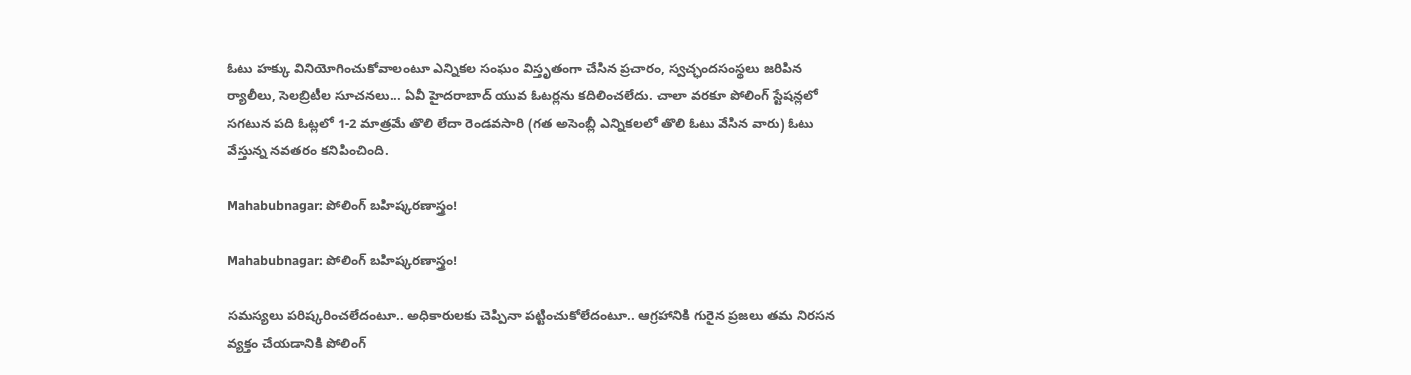ఓటు హక్కు వినియోగించుకోవాలంటూ ఎన్నికల సంఘం విస్తృతంగా చేసిన ప్రచారం, స్వచ్ఛందసంస్థలు జరిపిన ర్యాలీలు, సెలబ్రిటీల సూచనలు... ఏవీ హైదరాబాద్‌ యువ ఓటర్లను కదిలించలేదు. చాలా వరకూ పోలింగ్‌ స్టేషన్లలో సగటున పది ఓట్లలో 1-2 మాత్రమే తొలి లేదా రెండవసారి (గత అసెంబ్లీ ఎన్నికలలో తొలి ఓటు వేసిన వారు) ఓటు వేస్తున్న నవతరం కనిపించింది.

Mahabubnagar: పోలింగ్‌ బహిష్కరణాస్త్రం!

Mahabubnagar: పోలింగ్‌ బహిష్కరణాస్త్రం!

సమస్యలు పరిష్కరించలేదంటూ.. అధికారులకు చెప్పినా పట్టించుకోలేదంటూ.. ఆగ్రహానికి గురైన ప్రజలు తమ నిరసన వ్యక్తం చేయడానికి పోలింగ్‌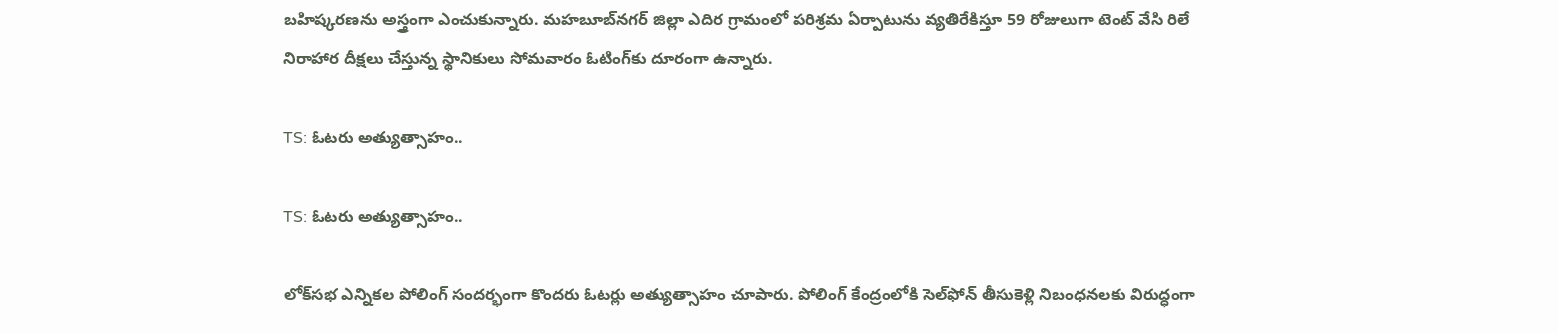బహిష్కరణను అస్త్రంగా ఎంచుకున్నారు. మహబూబ్‌నగర్‌ జిల్లా ఎదిర గ్రామంలో పరిశ్రమ ఏర్పాటును వ్యతిరేకిస్తూ 59 రోజులుగా టెంట్‌ వేసి రిలే నిరాహార దీక్షలు చేస్తున్న స్థానికులు సోమవారం ఓటింగ్‌కు దూరంగా ఉన్నారు.

TS: ఓటరు అత్యుత్సాహం..

TS: ఓటరు అత్యుత్సాహం..

లోక్‌సభ ఎన్నికల పోలింగ్‌ సందర్భంగా కొందరు ఓటర్లు అత్యుత్సాహం చూపారు. పోలింగ్‌ కేంద్రంలోకి సెల్‌ఫోన్‌ తీసుకెళ్లి నిబంధనలకు విరుద్ధంగా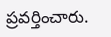ప్రవర్తించారు.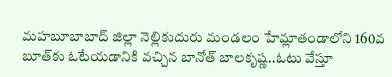మహబూబాబాద్‌ జిల్లా నెల్లికుదురు మండలం హేమ్లాతండాలోని 160వ బూత్‌కు ఓటేయడానికి వచ్చిన బానోత్‌ బాలకృష్ణ..ఓటు వేస్తూ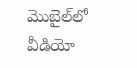మొబైల్‌లో వీడియో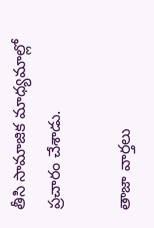తీసి సామాజిక మాధ్యమాల్లో ప్రచారం చేశాడు.

తాజా వార్తలు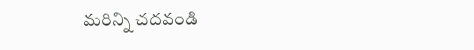మరిన్ని చదవండి